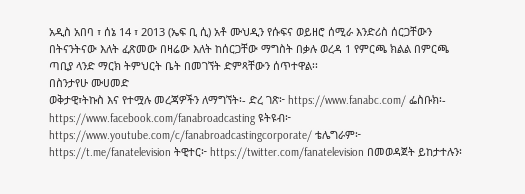አዲስ አበባ ፣ ሰኔ 14 ፣ 2013 (ኤፍ ቢ ሲ) አቶ ሙህዲን የሱፍና ወይዘሮ ሰሚራ እንድሪስ ሰርጋቸውን በትናንትናው እለት ፈጽመው በዛሬው እለት ከሰርጋቸው ማግስት በቃሉ ወረዳ 1 የምርጫ ክልል በምርጫ ጣቢያ ላንድ ማርክ ትምህርት ቤት በመገኘት ድምጻቸውን ሰጥተዋል፡፡
በስንታየሁ ሙሀመድ
ወቅታዊ፣ትኩስ እና የተሟሉ መረጃዎችን ለማግኘት፡- ድረ ገጽ፦ https://www.fanabc.com/ ፌስቡክ፡- https://www.facebook.com/fanabroadcasting ዩትዩብ፦ https://www.youtube.com/c/fanabroadcastingcorporate/ ቴሌግራም፦ https://t.me/fanatelevision ትዊተር፦ https://twitter.com/fanatelevision በመወዳጀት ይከታተሉን፡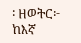፡ ዘወትር፦ ከእኛ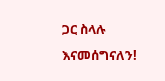ጋር ስላሉ እናመሰግናለን!